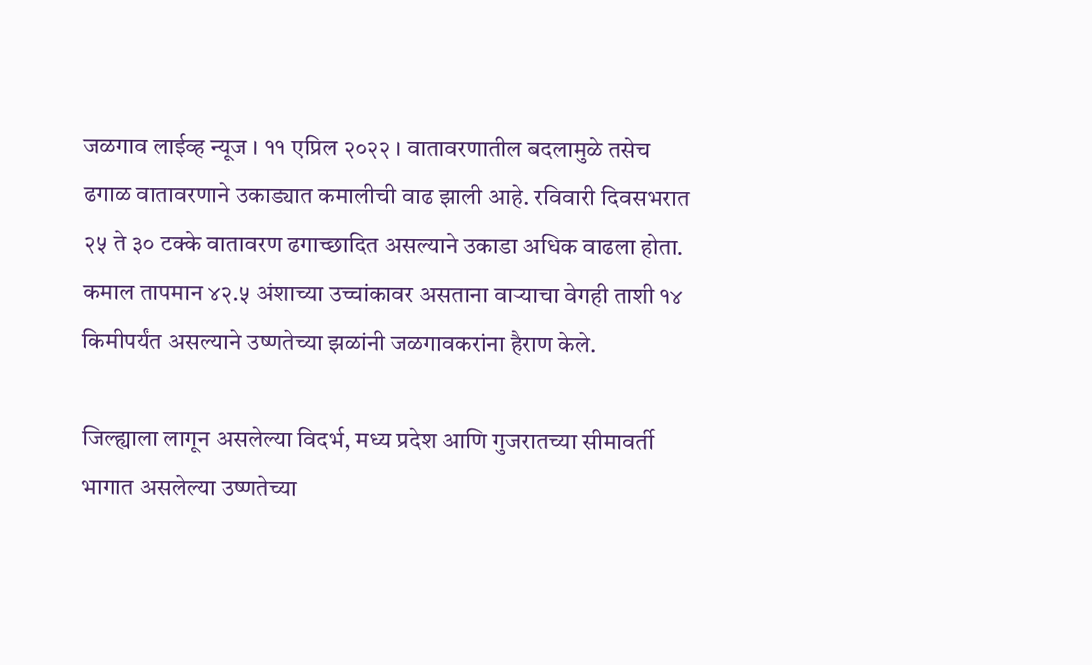जळगाव लाईव्ह न्यूज । ११ एप्रिल २०२२ । वातावरणातील बदलामुळे तसेच ढगाळ वातावरणाने उकाड्यात कमालीची वाढ झाली आहे. रविवारी दिवसभरात २५ ते ३० टक्के वातावरण ढगाच्छादित असल्याने उकाडा अधिक वाढला होता. कमाल तापमान ४२.५ अंशाच्या उच्चांकावर असताना वाऱ्याचा वेगही ताशी १४ किमीपर्यंत असल्याने उष्णतेच्या झळांनी जळगावकरांना हैराण केले.

जिल्ह्याला लागून असलेल्या विदर्भ, मध्य प्रदेश आणि गुजरातच्या सीमावर्ती भागात असलेल्या उष्णतेच्या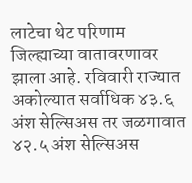लाटेचा थेट परिणाम जिल्ह्याच्या वातावरणावर झाला आहे. रविवारी राज्यात अकोल्यात सर्वाधिक ४३.६ अंश सेल्सिअस तर जळगावात ४२.५ अंश सेल्सिअस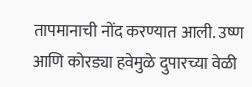तापमानाची नोंद करण्यात आली. उष्ण आणि कोरड्या हवेमुळे दुपारच्या वेळी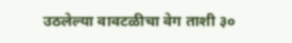उठलेल्या वावटळीचा वेग ताशी ३०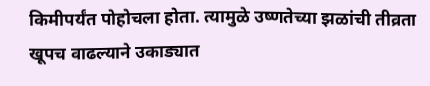किमीपर्यंत पोहोचला होता. त्यामुळे उष्णतेच्या झळांची तीव्रता खूपच वाढल्याने उकाड्यात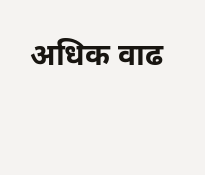अधिक वाढ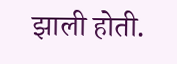झाली होती.